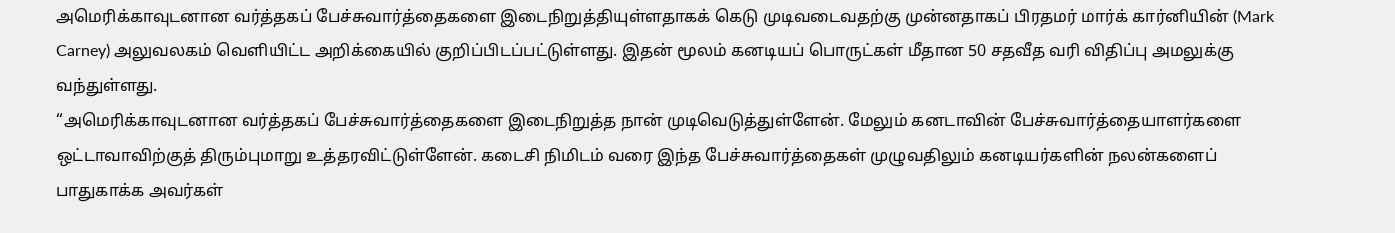அமெரிக்காவுடனான வர்த்தகப் பேச்சுவார்த்தைகளை இடைநிறுத்தியுள்ளதாகக் கெடு முடிவடைவதற்கு முன்னதாகப் பிரதமர் மார்க் கார்னியின் (Mark Carney) அலுவலகம் வெளியிட்ட அறிக்கையில் குறிப்பிடப்பட்டுள்ளது. இதன் மூலம் கனடியப் பொருட்கள் மீதான 50 சதவீத வரி விதிப்பு அமலுக்கு வந்துள்ளது.
“அமெரிக்காவுடனான வர்த்தகப் பேச்சுவார்த்தைகளை இடைநிறுத்த நான் முடிவெடுத்துள்ளேன். மேலும் கனடாவின் பேச்சுவார்த்தையாளர்களை ஒட்டாவாவிற்குத் திரும்புமாறு உத்தரவிட்டுள்ளேன். கடைசி நிமிடம் வரை இந்த பேச்சுவார்த்தைகள் முழுவதிலும் கனடியர்களின் நலன்களைப் பாதுகாக்க அவர்கள்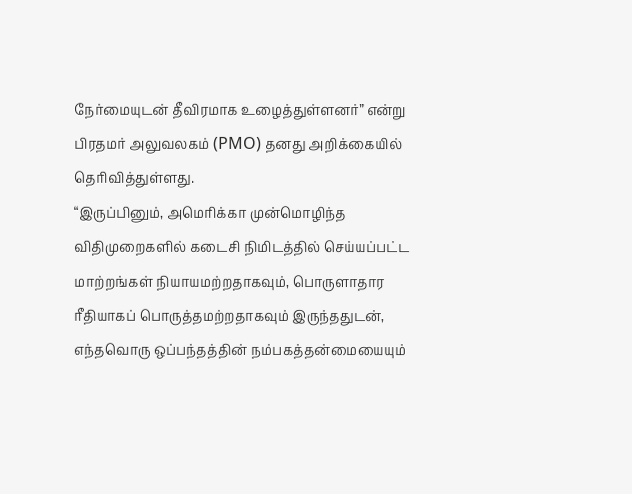நேர்மையுடன் தீவிரமாக உழைத்துள்ளனர்” என்று பிரதமர் அலுவலகம் (PMO) தனது அறிக்கையில் தெரிவித்துள்ளது.
“இருப்பினும், அமெரிக்கா முன்மொழிந்த விதிமுறைகளில் கடைசி நிமிடத்தில் செய்யப்பட்ட மாற்றங்கள் நியாயமற்றதாகவும், பொருளாதார ரீதியாகப் பொருத்தமற்றதாகவும் இருந்ததுடன், எந்தவொரு ஒப்பந்தத்தின் நம்பகத்தன்மையையும்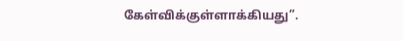கேள்விக்குள்ளாக்கியது”.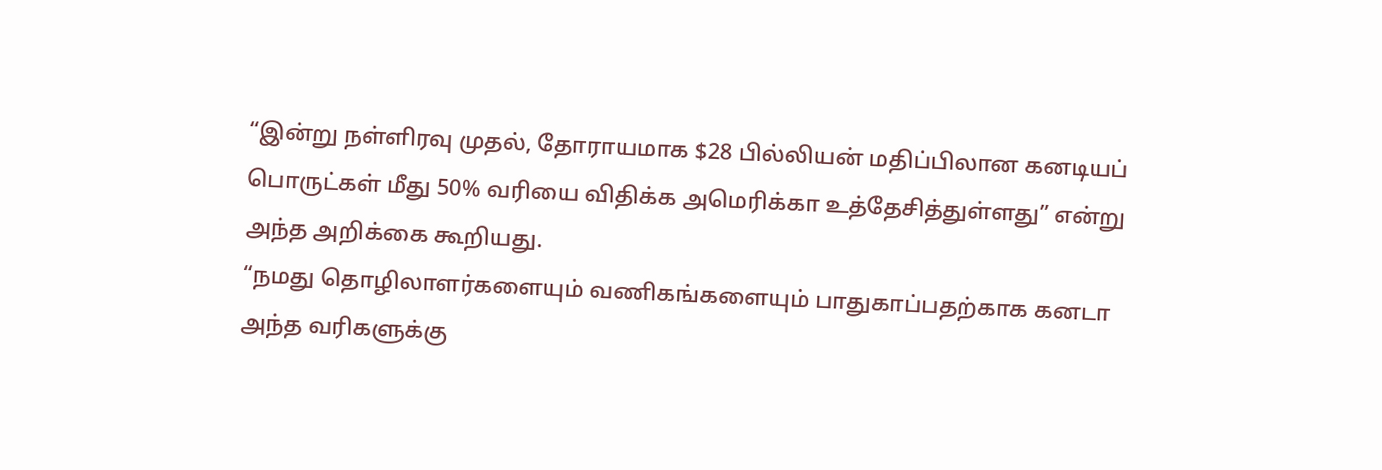“இன்று நள்ளிரவு முதல், தோராயமாக $28 பில்லியன் மதிப்பிலான கனடியப் பொருட்கள் மீது 50% வரியை விதிக்க அமெரிக்கா உத்தேசித்துள்ளது” என்று அந்த அறிக்கை கூறியது.
“நமது தொழிலாளர்களையும் வணிகங்களையும் பாதுகாப்பதற்காக கனடா அந்த வரிகளுக்கு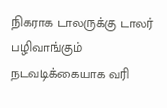நிகராக டாலருக்கு டாலர் பழிவாங்கும் நடவடிக்கையாக வரி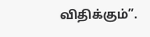விதிக்கும்”.